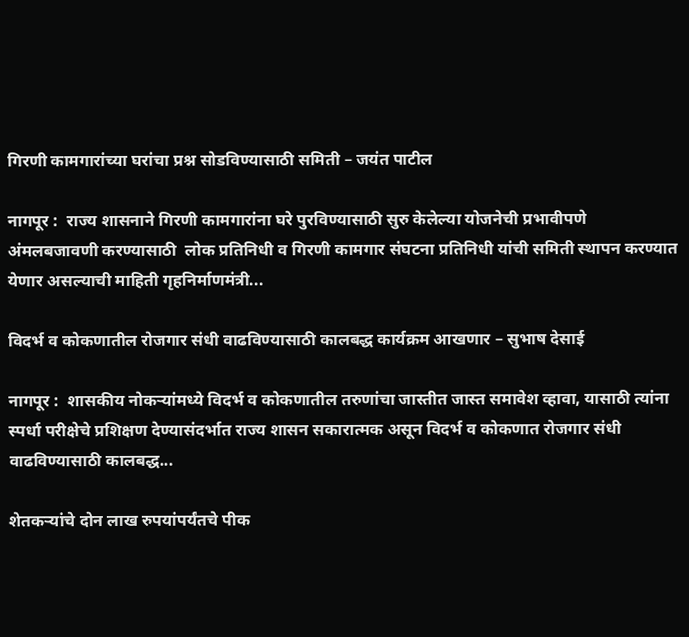गिरणी कामगारांच्या घरांचा प्रश्न सोडविण्यासाठी समिती – जयंत पाटील

नागपूर :  राज्य शासनाने गिरणी कामगारांना घरे पुरविण्यासाठी सुरु केलेल्या योजनेची प्रभावीपणे अंमलबजावणी करण्यासाठी  लोक प्रतिनिधी व गिरणी कामगार संघटना प्रतिनिधी यांची समिती स्थापन करण्यात येणार असल्याची माहिती गृहनिर्माणमंत्री...

विदर्भ व कोकणातील रोजगार संधी वाढविण्यासाठी कालबद्ध कार्यक्रम आखणार – सुभाष देसाई

नागपूर :  शासकीय नोकऱ्यांमध्ये विदर्भ व कोकणातील तरुणांचा जास्तीत जास्त समावेश व्हावा, यासाठी त्यांना स्पर्धा परीक्षेचे प्रशिक्षण देण्यासंदर्भात राज्य शासन सकारात्मक असून विदर्भ व कोकणात रोजगार संधी वाढविण्यासाठी कालबद्ध...

शेतकऱ्यांचे दोन लाख रुपयांपर्यंतचे पीक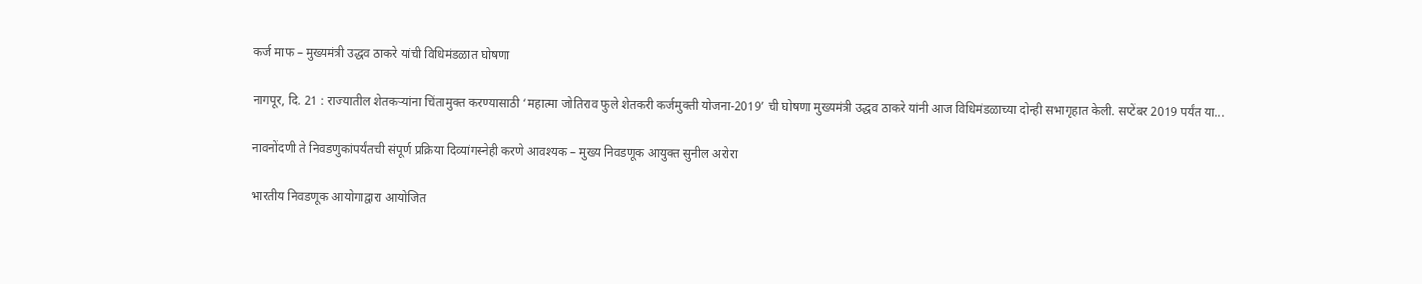कर्ज माफ – मुख्यमंत्री उद्धव ठाकरे यांची विधिमंडळात घोषणा

नागपूर, दि. 21 : राज्यातील शेतकऱ्यांना चिंतामुक्त करण्यासाठी ‘महात्मा जोतिराव फुले शेतकरी कर्जमुक्ती योजना-2019’ ची घोषणा मुख्यमंत्री उद्धव ठाकरे यांनी आज विधिमंडळाच्या दोन्ही सभागृहात केली. सप्टेंबर 2019 पर्यंत या...

नावनोंदणी ते निवडणुकांपर्यंतची संपूर्ण प्रक्रिया दिव्यांगस्नेही करणे आवश्यक – मुख्य निवडणूक आयुक्त सुनील अरोरा

भारतीय निवडणूक आयोगाद्वारा आयोजित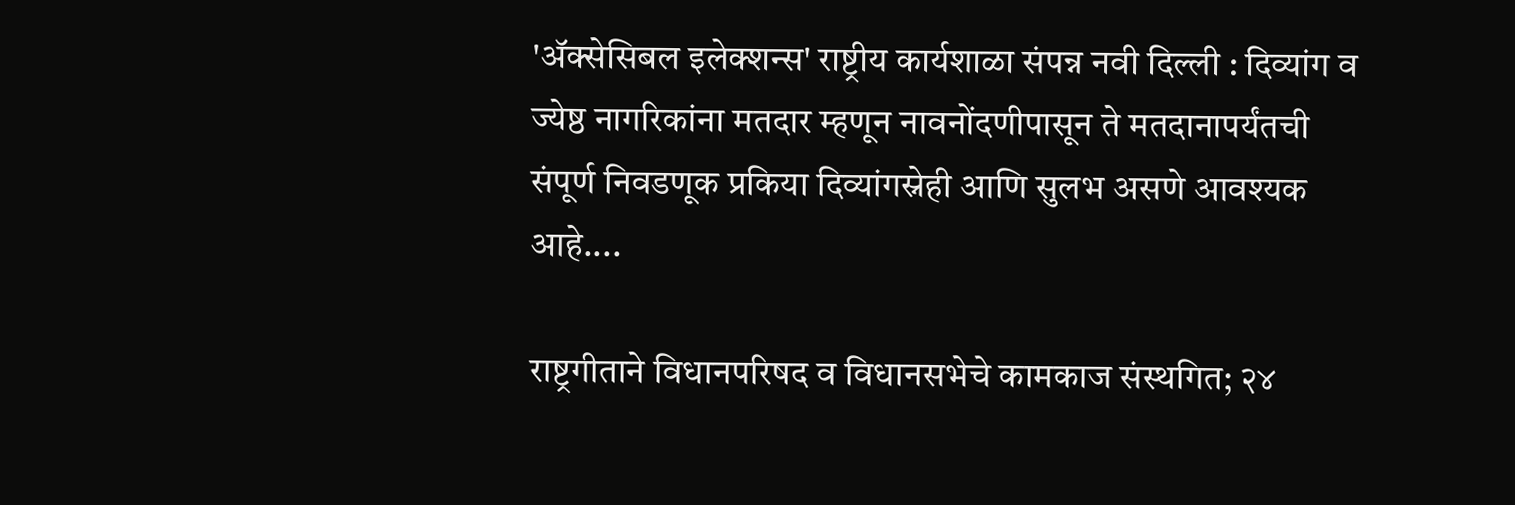'ॲक्सेसिबल इलेक्शन्स' राष्ट्रीय कार्यशाळा संपन्न नवी दिल्ली : दिव्यांग व ज्येष्ठ नागरिकांना मतदार म्हणून नावनोंदणीपासून ते मतदानापर्यंतची संपूर्ण निवडणूक प्रकिया दिव्यांगस्नेही आणि सुलभ असणे आवश्यक आहे....

राष्ट्रगीताने विधानपरिषद व विधानसभेचे कामकाज संस्थगित; २४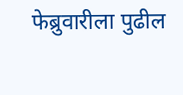फेब्रुवारीला पुढील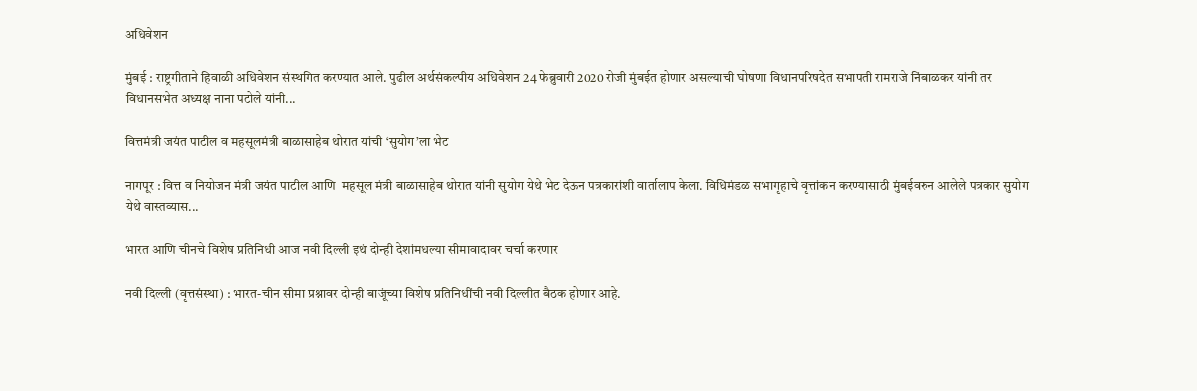अधिवेशन

मुंबई : राष्ट्रगीताने हिवाळी अधिवेशन संस्थगित करण्यात आले. पुढील अर्थसंकल्पीय अधिवेशन 24 फेब्रुवारी 2020 रोजी मुंबईत होणार असल्याची घोषणा विधानपरिषदेत सभापती रामराजे निंबाळकर यांनी तर विधानसभेत अध्यक्ष नाना पटोले यांनी...

वित्तमंत्री जयंत पाटील व महसूलमंत्री बाळासाहेब थोरात यांची ‘सुयोग’ला भेट

नागपूर : वित्त व नियोजन मंत्री जयंत पाटील आणि  महसूल मंत्री बाळासाहेब थोरात यांनी सुयोग येथे भेट देऊन पत्रकारांशी वार्तालाप केला. विधिमंडळ सभागृहाचे वृत्तांकन करण्यासाठी मुंबईवरुन आलेले पत्रकार सुयोग येथे वास्तव्यास...

भारत आणि चीनचे विशेष प्रतिनिधी आज नवी दिल्ली इथं दोन्ही देशांमधल्या सीमावादावर चर्चा करणार

नवी दिल्ली (वृत्तसंस्था) : भारत-चीन सीमा प्रश्नावर दोन्ही बाजूंच्या विशेष प्रतिनिधींची नवी दिल्लीत बैठक होणार आहे.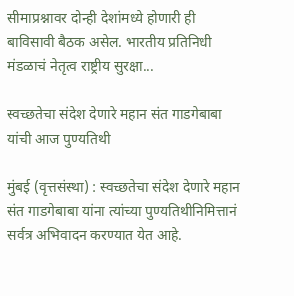सीमाप्रश्नावर दोन्ही देशांमध्ये होणारी ही बाविसावी बैठक असेल. भारतीय प्रतिनिधी मंडळाचं नेतृत्व राष्ट्रीय सुरक्षा...

स्वच्छतेचा संदेश देणारे महान संत गाडगेबाबा यांची आज पुण्यतिथी

मुंबई (वृत्तसंस्था) : स्वच्छतेचा संदेश देणारे महान संत गाडगेबाबा यांना त्यांच्या पुण्यतिथीनिमित्तानं सर्वत्र अभिवादन करण्यात येत आहे.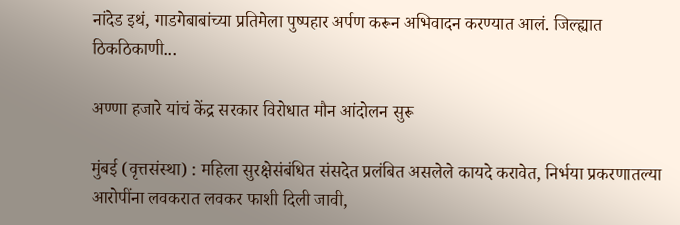नांदेड इथं, गाडगेबाबांच्या प्रतिमेला पुष्पहार अर्पण करून अभिवादन करण्यात आलं. जिल्ह्यात ठिकठिकाणी...

अण्णा हजारे यांचं केंद्र सरकार विरोधात मौन आंदोलन सुरू

मुंबई (वृत्तसंस्था) : महिला सुरक्षेसंबंधित संसदेत प्रलंबित असलेले कायदे करावेत, निर्भया प्रकरणातल्या आरोपींना लवकरात लवकर फाशी दिली जावी,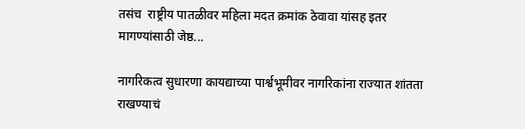तसंच  राष्ट्रीय पातळीवर महिला मदत क्रमांक ठेवावा यांसह इतर मागण्यांसाठी जेष्ठ...

नागरिकत्व सुधारणा कायद्याच्या पार्श्वभूमीवर नागरिकांना राज्यात शांतता राखण्याचं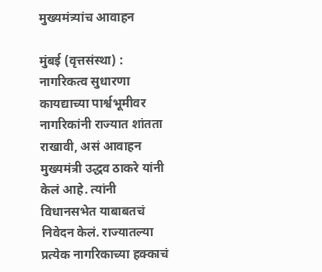मुख्यमंत्र्यांच आवाहन

मुंबई (वृत्तसंस्था) : नागरिकत्व सुधारणा कायद्याच्या पार्श्वभूमीवर नागरिकांनी राज्यात शांतता राखावी, असं आवाहन मुख्यमंत्री उद्धव ठाकरे यांनी केलं आहे. त्यांनी विधानसभेत याबाबतचं निवेदन केलं. राज्यातल्या प्रत्येक नागरिकाच्या हक्काचं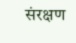संरक्षण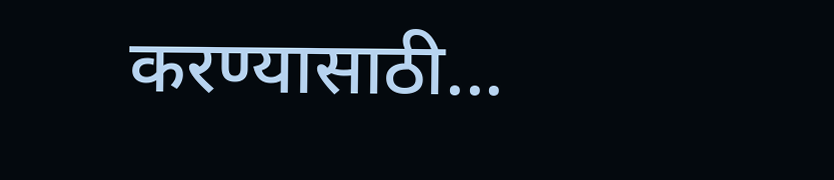करण्यासाठी...